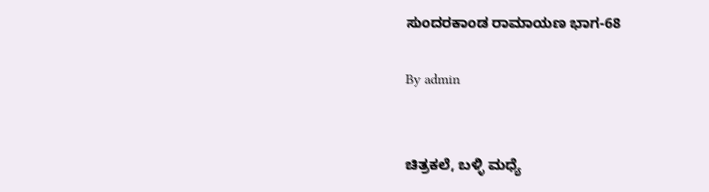ಸುಂದರಕಾಂಡ ರಾಮಾಯಣ ಭಾಗ-68

By admin


ಚಿತ್ರಕಲೆ, ಬಳ್ಳಿ ಮಧ್ಯೆ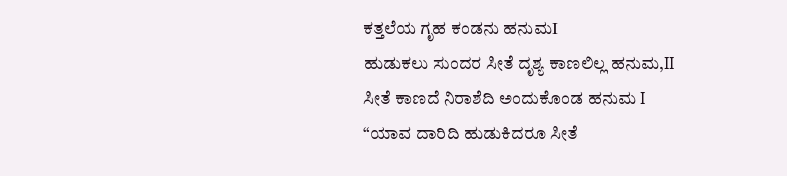ಕತ್ತಲೆಯ ಗೃಹ ಕಂಡನು ಹನುಮI
ಹುಡುಕಲು ಸುಂದರ ಸೀತೆ ದೃಶ್ಯ ಕಾಣಲಿಲ್ಲ ಹನುಮ,II
ಸೀತೆ ಕಾಣದೆ ನಿರಾಶೆದಿ ಅಂದುಕೊಂಡ ಹನುಮ I
“ಯಾವ ದಾರಿದಿ ಹುಡುಕಿದರೂ ಸೀತೆ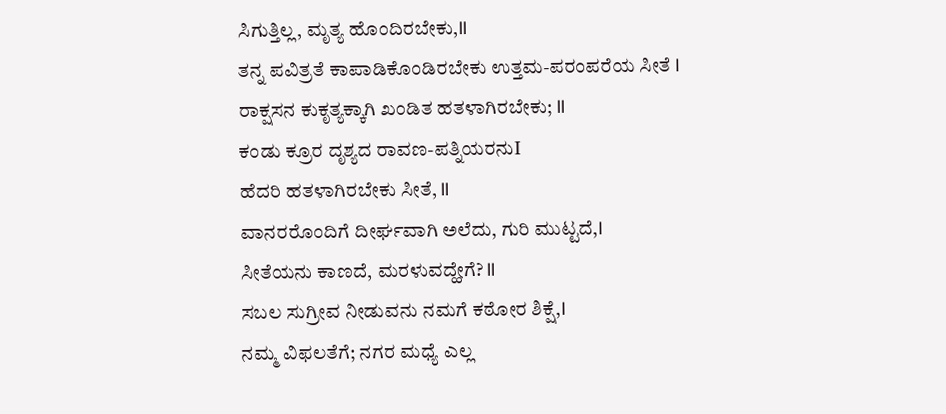ಸಿಗುತ್ತಿಲ್ಲ, ಮೃತ್ಯ ಹೊಂದಿರಬೇಕು,II
ತನ್ನ ಪವಿತ್ರತೆ ಕಾಪಾಡಿಕೊಂಡಿರಬೇಕು ಉತ್ತಮ-ಪರಂಪರೆಯ ಸೀತೆ I
ರಾಕ್ಷಸನ ಕುಕೃತ್ಯಕ್ಕಾಗಿ ಖಂಡಿತ ಹತಳಾಗಿರಬೇಕು; II
ಕಂಡು ಕ್ರೂರ ದೃಶ್ಯದ ರಾವಣ-ಪತ್ನಿಯರನುI
ಹೆದರಿ ಹತಳಾಗಿರಬೇಕು ಸೀತೆ, II
ವಾನರರೊಂದಿಗೆ ದೀರ್ಘವಾಗಿ ಅಲೆದು, ಗುರಿ ಮುಟ್ಟದೆ,I
ಸೀತೆಯನು ಕಾಣದೆ, ಮರಳುವದ್ಹೇಗೆ? II
ಸಬಲ ಸುಗ್ರೀವ ನೀಡುವನು ನಮಗೆ ಕಠೋರ ಶಿಕ್ಷೆ,I
ನಮ್ಮ ವಿಫಲತೆಗೆ; ನಗರ ಮಧ್ಯೆ ಎಲ್ಲ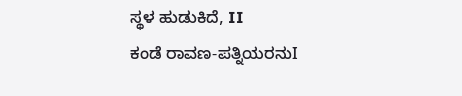ಸ್ಥಳ ಹುಡುಕಿದೆ, II
ಕಂಡೆ ರಾವಣ-ಪತ್ನಿಯರನುI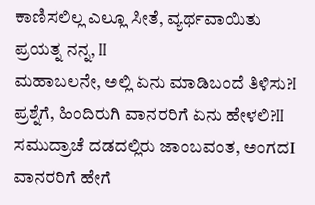ಕಾಣಿಸಲಿಲ್ಲ ಎಲ್ಲೂ ಸೀತೆ, ವ್ಯರ್ಥವಾಯಿತು ಪ್ರಯತ್ನ ನನ್ನ, II
ಮಹಾಬಲನೇ, ಅಲ್ಲಿ ಏನು ಮಾಡಿಬಂದೆ ತಿಳಿಸು?I
ಪ್ರಶ್ನೆಗೆ, ಹಿಂದಿರುಗಿ ವಾನರರಿಗೆ ಏನು ಹೇಳಲಿ?II
ಸಮುದ್ರಾಚೆ ದಡದಲ್ಲಿರು ಜಾಂಬವಂತ, ಅಂಗದI
ವಾನರರಿಗೆ ಹೇಗೆ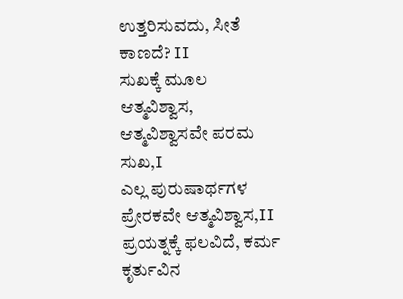ಉತ್ತರಿಸುವದು, ಸೀತೆ ಕಾಣದೆ? II
ಸುಖಕ್ಕೆ ಮೂಲ ಆತ್ಮವಿಶ್ವಾಸ, ಆತ್ಮವಿಶ್ವಾಸವೇ ಪರಮ ಸುಖ,I
ಎಲ್ಲ ಪುರುಷಾರ್ಥಗಳ ಪ್ರೇರಕವೇ ಆತ್ಮವಿಶ್ವಾಸ,II
ಪ್ರಯತ್ನಕ್ಕೆ ಫಲವಿದೆ, ಕರ್ಮ ಕೃರ್ತುವಿನ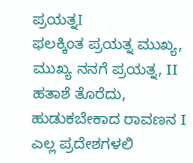ಪ್ರಯತ್ನI
ಫಲಕ್ಕಿಂತ ಪ್ರಯತ್ನ ಮುಖ್ಯ, ಮುಖ್ಯ ನನಗೆ ಪ್ರಯತ್ನ, II
ಹತಾಶೆ ತೊರೆದು, ಹುಡುಕಬೇಕಾದ ರಾವಣನ I
ಎಲ್ಲ ಪ್ರದೇಶಗಳಲಿ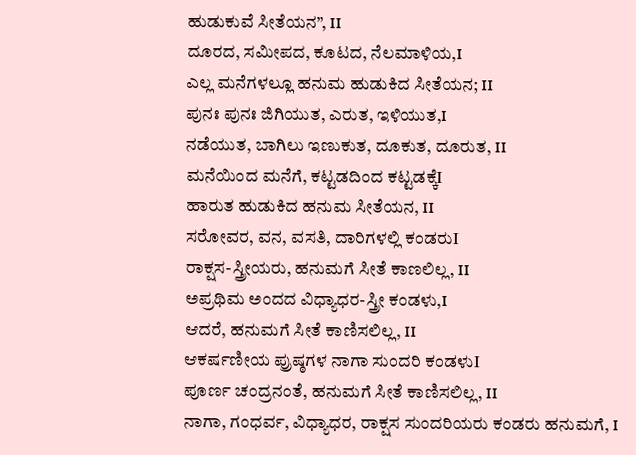ಹುಡುಕುವೆ ಸೀತೆಯನ”, II
ದೂರದ, ಸಮೀಪದ, ಕೂಟದ, ನೆಲಮಾಳಿಯ,I
ಎಲ್ಲ ಮನೆಗಳಲ್ಲೂ ಹನುಮ ಹುಡುಕಿದ ಸೀತೆಯನ; II
ಪುನಃ ಪುನಃ ಜಿಗಿಯುತ, ಎರುತ, ಇಳಿಯುತ,I
ನಡೆಯುತ, ಬಾಗಿಲು ಇಣುಕುತ, ದೂಕುತ, ದೂರುತ, II
ಮನೆಯಿಂದ ಮನೆಗೆ, ಕಟ್ಟಡದಿಂದ ಕಟ್ಟಡಕ್ಕೆI
ಹಾರುತ ಹುಡುಕಿದ ಹನುಮ ಸೀತೆಯನ, II
ಸರೋವರ, ವನ, ವಸತಿ, ದಾರಿಗಳಲ್ಲಿ ಕಂಡರುI
ರಾಕ್ಷಸ-ಸ್ತ್ರೀಯರು, ಹನುಮಗೆ ಸೀತೆ ಕಾಣಲಿಲ್ಲ, II
ಅಪ್ರಥಿಮ ಅಂದದ ವಿಧ್ಯಾಧರ-ಸ್ತ್ರೀ ಕಂಡಳು,I
ಆದರೆ, ಹನುಮಗೆ ಸೀತೆ ಕಾಣಿಸಲಿಲ್ಲ, II
ಆಕರ್ಷಣೀಯ ಪ್ರುಷ್ಠಗಳ ನಾಗಾ ಸುಂದರಿ ಕಂಡಳುI
ಪೂರ್ಣ ಚಂದ್ರನಂತೆ, ಹನುಮಗೆ ಸೀತೆ ಕಾಣಿಸಲಿಲ್ಲ, II
ನಾಗಾ, ಗಂಧರ್ವ, ವಿಧ್ಯಾಧರ, ರಾಕ್ಷಸ ಸುಂದರಿಯರು ಕಂಡರು ಹನುಮಗೆ, I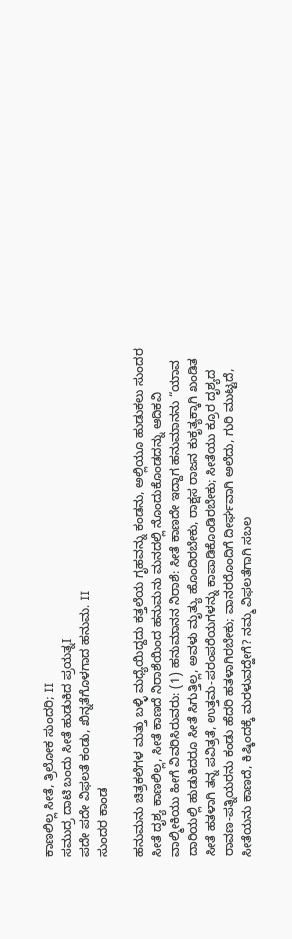ಕಾಣಲಿಲ್ಲ ಸೀತೆ, ತ್ರಿಲೋಕ ಸುಂದರಿ; II
ಸಮುದ್ರ ದಾಟಿ ಬಂದು ಸೀತೆ ಹುಡುಕಿದ ಪ್ರಯತ್ನI
ಪದೇ ಪದೇ ವಿಫಲತೆ ಕಂಡು, ಖಿನ್ನತೆಗೊಳಗಾದ ಹನುಮ. II
ಸುಂದರ ಕಾಂಡ

ಹನುಮನು ಚಿತ್ರಕಲೆಗಳ ಮತ್ತು ಬಳ್ಳಿ ಮಧ್ಯೆಯಿದ್ದದು ಕತ್ತಲೆಯ ಗೃಹವನ್ನು ಕಂಡನು, ಅಲ್ಲಿಯೂ ಹುಡುಕಲು ಸುಂದರ ಸೀತೆ ದೃಶ್ಯ ಕಾಣಲಿಲ್ಲ, ಸೀತೆ ಕಾಣದೆ ನಿರಾಶೆಯಿಂದ ಹನುಮನು ಮನದಲ್ಲಿ ನೊಂದುಕೊಂಡದನ್ನು ಆದಿಕವಿ ವಾಲ್ಮೀಕಿಯು ಹೀಗೆ ವಿವರಿಸಿರುವರು: (1) ಹನುಮಾನನ ನಿರಾಶೆ: ಸೀತೆ ಕಾಣದೇ ಇದ್ದಾಗ ಹನುಮಾನನು “ಯಾವ ದಾರಿಯಲ್ಲಿ ಹುಡುಕಿದರೂ ಸೀತೆ ಸಿಗುತ್ತಿಲ್ಲ, ಅವಳು ಮೃತ್ಯು ಹೊಂದಿರಬೇಕು, ರಾಕ್ಷಸ ರಾಜನ ಕುಕೃತ್ಯಕ್ಕಾಗಿ ಖಂಡಿತ ಸೀತೆ ಹತಳಾಗಿ ತನ್ನ ಪವಿತ್ರತೆ, ಉತ್ತಮ-ಪರಂಪರೆಯಗಳನ್ನು ಕಾಪಾಡಿಕೊಂಡಿರಬೇಕು; ಸೀತೆಯು ಕ್ರೂರ ದೃಶ್ಯದ ರಾವಣ-ಪತ್ನಿಯರನು ಕಂಡು ಹೆದರಿ ಹತಳಾಗಿರಬೇಕು; ವಾನರರೊಂದಿಗೆ ದೀರ್ಘವಾಗಿ ಅಲೆದು, ಗುರಿ ಮುಟ್ಟದೆ, ಸೀತೆಯನು ಕಾಣದೆ, ಕಿಷ್ಕಿಂದಕ್ಕೆ ಮರಳುವದ್ಹೇಗೆ? ನಮ್ಮ ವಿಫಲತೆಗಾಗಿ ಸಬಲ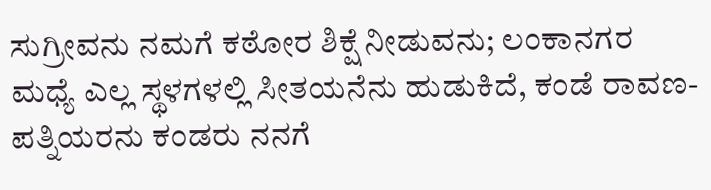ಸುಗ್ರೀವನು ನಮಗೆ ಕಠೋರ ಶಿಕ್ಷೆ ನೀಡುವನು; ಲಂಕಾನಗರ ಮಧ್ಯೆ ಎಲ್ಲ ಸ್ಥಳಗಳಲ್ಲಿ ಸೀತಯನೆನು ಹುಡುಕಿದೆ, ಕಂಡೆ ರಾವಣ-ಪತ್ನಿಯರನು ಕಂಡರು ನನಗೆ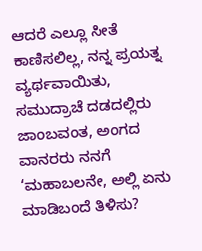ಆದರೆ ಎಲ್ಲೂ ಸೀತೆ ಕಾಣಿಸಲಿಲ್ಲ, ನನ್ನ ಪ್ರಯತ್ನ ವ್ಯರ್ಥವಾಯಿತು, ಸಮುದ್ರಾಚೆ ದಡದಲ್ಲಿರು ಜಾಂಬವಂತ, ಅಂಗದ ವಾನರರು ನನಗೆ ‘ಮಹಾಬಲನೇ, ಅಲ್ಲಿ ಏನು ಮಾಡಿಬಂದೆ ತಿಳಿಸು?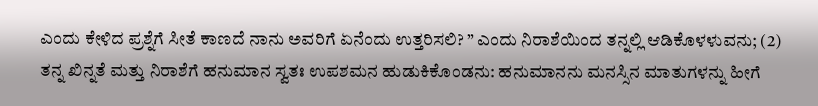ಎಂದು ಕೇಳಿದ ಪ್ರಶ್ನೆಗೆ ಸೀತೆ ಕಾಣದೆ ನಾನು ಅವರಿಗೆ ಏನೆಂದು ಉತ್ತರಿಸಲಿ? ” ಎಂದು ನಿರಾಶೆಯಿಂದ ತನ್ನಲ್ಲಿ ಆಡಿಕೊಳಳುವನು; (2) ತನ್ನ ಖಿನ್ನತೆ ಮತ್ತು ನಿರಾಶೆಗೆ ಹನುಮಾನ ಸ್ವತಃ ಉಪಶಮನ ಹುಡುಕಿಕೊಂಡನು: ಹನುಮಾನನು ಮನಸ್ಸಿನ ಮಾತುಗಳನ್ನು ಹೀಗೆ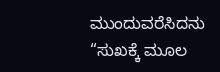ಮುಂದುವರೆಸಿದನು “ಸುಖಕ್ಕೆ ಮೂಲ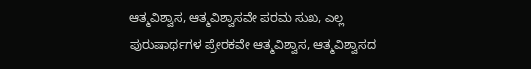ಆತ್ಮವಿಶ್ವಾಸ, ಆತ್ಮವಿಶ್ವಾಸವೇ ಪರಮ ಸುಖ, ಎಲ್ಲ ಪುರುಷಾರ್ಥಗಳ ಪ್ರೇರಕವೇ ಆತ್ಮವಿಶ್ವಾಸ, ಆತ್ಮವಿಶ್ವಾಸದ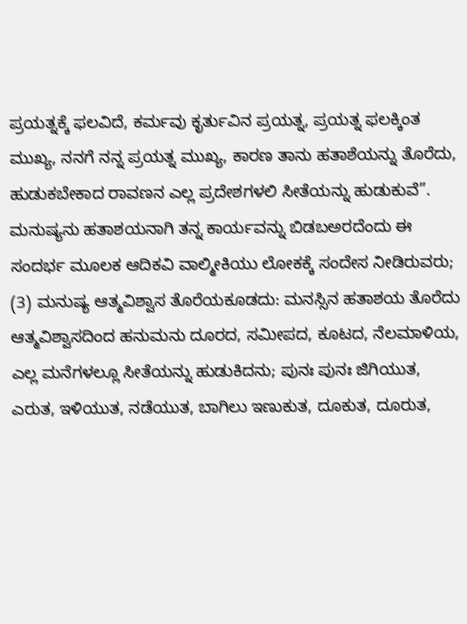ಪ್ರಯತ್ನಕ್ಕೆ ಫಲವಿದೆ, ಕರ್ಮವು ಕೃರ್ತುವಿನ ಪ್ರಯತ್ನ, ಪ್ರಯತ್ನ ಫಲಕ್ಕಿಂತ ಮುಖ್ಯ, ನನಗೆ ನನ್ನ ಪ್ರಯತ್ನ ಮುಖ್ಯ, ಕಾರಣ ತಾನು ಹತಾಶೆಯನ್ನು ತೊರೆದು, ಹುಡುಕಬೇಕಾದ ರಾವಣನ ಎಲ್ಲ ಪ್ರದೇಶಗಳಲಿ ಸೀತೆಯನ್ನು ಹುಡುಕುವೆ”. ಮನುಷ್ಯನು ಹತಾಶಯನಾಗಿ ತನ್ನ ಕಾರ್ಯವನ್ನು ಬಿಡಬಅರದೆಂದು ಈ ಸಂದರ್ಭ ಮೂಲಕ ಆದಿಕವಿ ವಾಲ್ಮೀಕಿಯು ಲೋಕಕ್ಕೆ ಸಂದೇಸ ನೀಡಿರುವರು; (3) ಮನುಷ್ಯ ಆತ್ಮವಿಶ್ವಾಸ ತೊರೆಯಕೂಡದು: ಮನಸ್ಸಿನ ಹತಾಶಯ ತೊರೆದು ಆತ್ಮವಿಶ್ವಾಸದಿಂದ ಹನುಮನು ದೂರದ, ಸಮೀಪದ, ಕೂಟದ, ನೆಲಮಾಳಿಯ, ಎಲ್ಲ ಮನೆಗಳಲ್ಲೂ ಸೀತೆಯನ್ನು ಹುಡುಕಿದನು; ಪುನಃ ಪುನಃ ಜಿಗಿಯುತ, ಎರುತ, ಇಳಿಯುತ, ನಡೆಯುತ, ಬಾಗಿಲು ಇಣುಕುತ, ದೂಕುತ, ದೂರುತ,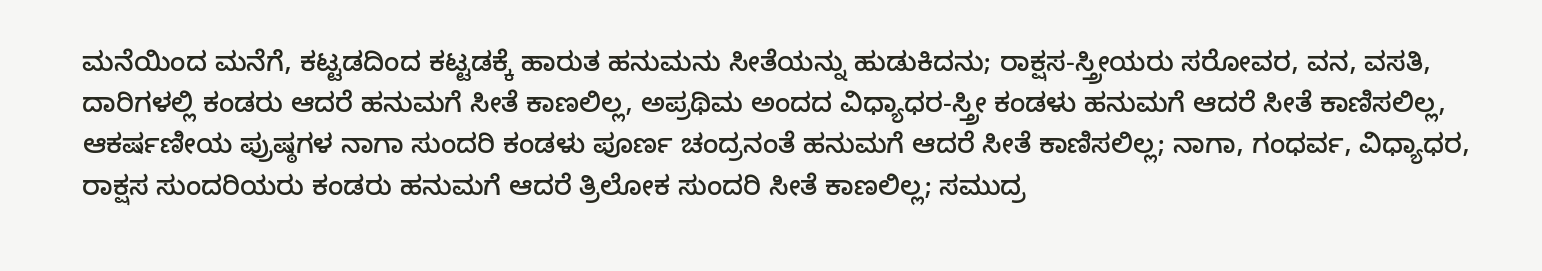ಮನೆಯಿಂದ ಮನೆಗೆ, ಕಟ್ಟಡದಿಂದ ಕಟ್ಟಡಕ್ಕೆ ಹಾರುತ ಹನುಮನು ಸೀತೆಯನ್ನು ಹುಡುಕಿದನು; ರಾಕ್ಷಸ-ಸ್ತ್ರೀಯರು ಸರೋವರ, ವನ, ವಸತಿ, ದಾರಿಗಳಲ್ಲಿ ಕಂಡರು ಆದರೆ ಹನುಮಗೆ ಸೀತೆ ಕಾಣಲಿಲ್ಲ, ಅಪ್ರಥಿಮ ಅಂದದ ವಿಧ್ಯಾಧರ-ಸ್ತ್ರೀ ಕಂಡಳು ಹನುಮಗೆ ಆದರೆ ಸೀತೆ ಕಾಣಿಸಲಿಲ್ಲ, ಆಕರ್ಷಣೀಯ ಪ್ರುಷ್ಠಗಳ ನಾಗಾ ಸುಂದರಿ ಕಂಡಳು ಪೂರ್ಣ ಚಂದ್ರನಂತೆ ಹನುಮಗೆ ಆದರೆ ಸೀತೆ ಕಾಣಿಸಲಿಲ್ಲ; ನಾಗಾ, ಗಂಧರ್ವ, ವಿಧ್ಯಾಧರ, ರಾಕ್ಷಸ ಸುಂದರಿಯರು ಕಂಡರು ಹನುಮಗೆ ಆದರೆ ತ್ರಿಲೋಕ ಸುಂದರಿ ಸೀತೆ ಕಾಣಲಿಲ್ಲ; ಸಮುದ್ರ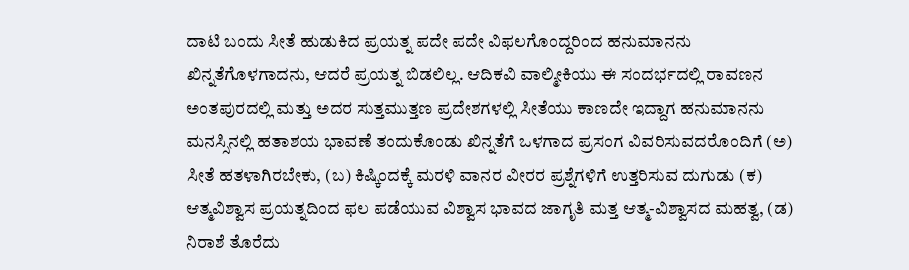ದಾಟಿ ಬಂದು ಸೀತೆ ಹುಡುಕಿದ ಪ್ರಯತ್ನ ಪದೇ ಪದೇ ವಿಫಲಗೊಂದ್ದರಿಂದ ಹನುಮಾನನು ಖಿನ್ನತೆಗೊಳಗಾದನು, ಆದರೆ ಪ್ರಯತ್ನ ಬಿಡಲಿಲ್ಲ. ಆದಿಕವಿ ವಾಲ್ಮೀಕಿಯು ಈ ಸಂದರ್ಭದಲ್ಲಿ ರಾವಣನ ಅಂತಪುರದಲ್ಲಿ ಮತ್ತು ಅದರ ಸುತ್ತಮುತ್ತಣ ಪ್ರದೇಶಗಳಲ್ಲಿ ಸೀತೆಯು ಕಾಣದೇ ಇದ್ದಾಗ ಹನುಮಾನನು ಮನಸ್ಸಿನಲ್ಲಿ ಹತಾಶಯ ಭಾವಣೆ ತಂದುಕೊಂಡು ಖಿನ್ನತೆಗೆ ಒಳಗಾದ ಪ್ರಸಂಗ ವಿವರಿಸುವದರೊಂದಿಗೆ (ಅ) ಸೀತೆ ಹತಳಾಗಿರಬೇಕು, (ಬ) ಕಿಷ್ಕಿಂದಕ್ಕೆ ಮರಳಿ ವಾನರ ವೀರರ ಪ್ರಶ್ನೆಗಳಿಗೆ ಉತ್ತರಿಸುವ ದುಗುಡು (ಕ) ಆತ್ಮವಿಶ್ವಾಸ ಪ್ರಯತ್ನದಿಂದ ಫಲ ಪಡೆಯುವ ವಿಶ್ವಾಸ ಭಾವದ ಜಾಗೃತಿ ಮತ್ತ ಆತ್ಮ-ವಿಶ್ವಾಸದ ಮಹತ್ವ, (ಡ) ನಿರಾಶೆ ತೊರೆದು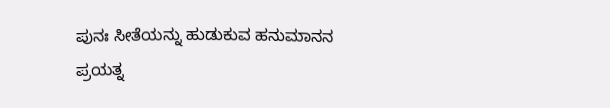ಪುನಃ ಸೀತೆಯನ್ನು ಹುಡುಕುವ ಹನುಮಾನನ ಪ್ರಯತ್ನ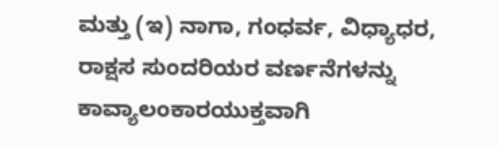ಮತ್ತು (ಇ) ನಾಗಾ, ಗಂಧರ್ವ, ವಿಧ್ಯಾಧರ, ರಾಕ್ಷಸ ಸುಂದರಿಯರ ವರ್ಣನೆಗಳನ್ನು ಕಾವ್ಯಾಲಂಕಾರಯುಕ್ತವಾಗಿ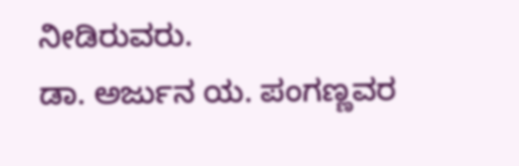ನೀಡಿರುವರು.
ಡಾ. ಅರ್ಜುನ ಯ. ಪಂಗಣ್ಣವರ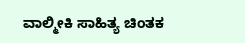ವಾಲ್ಮೀಕಿ ಸಾಹಿತ್ಯ ಚಿಂತಕ